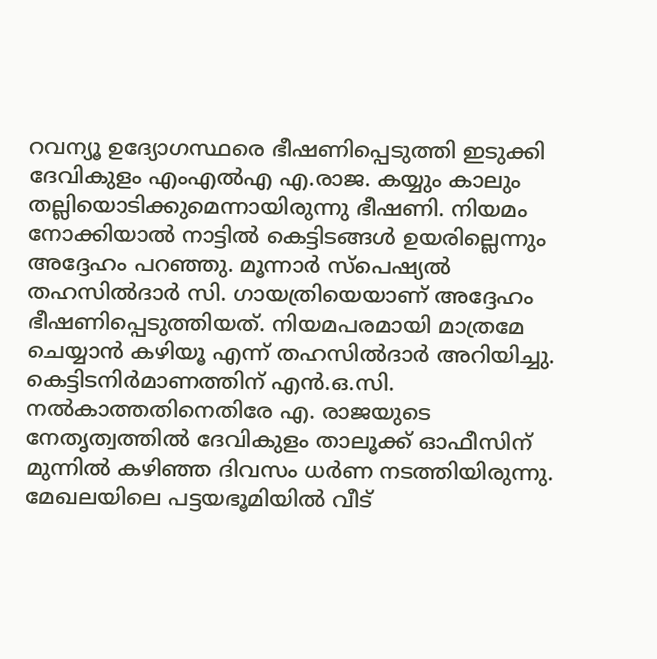റവന്യൂ ഉദ്യോഗസ്ഥരെ ഭീഷണിപ്പെടുത്തി ഇടുക്കി ദേവികുളം എംഎൽഎ എ.രാജ. കയ്യും കാലും തല്ലിയൊടിക്കുമെന്നായിരുന്നു ഭീഷണി. നിയമം നോക്കിയാൽ നാട്ടിൽ കെട്ടിടങ്ങൾ ഉയരില്ലെന്നും അദ്ദേഹം പറഞ്ഞു. മൂന്നാർ സ്പെഷ്യൽ തഹസിൽദാർ സി. ഗായത്രിയെയാണ് അദ്ദേഹം ഭീഷണിപ്പെടുത്തിയത്. നിയമപരമായി മാത്രമേ ചെയ്യാൻ കഴിയൂ എന്ന് തഹസിൽദാർ അറിയിച്ചു.
കെട്ടിടനിർമാണത്തിന് എൻ.ഒ.സി. നൽകാത്തതിനെതിരേ എ. രാജയുടെ നേതൃത്വത്തിൽ ദേവികുളം താലൂക്ക് ഓഫീസിന് മുന്നിൽ കഴിഞ്ഞ ദിവസം ധർണ നടത്തിയിരുന്നു. മേഖലയിലെ പട്ടയഭൂമിയിൽ വീട്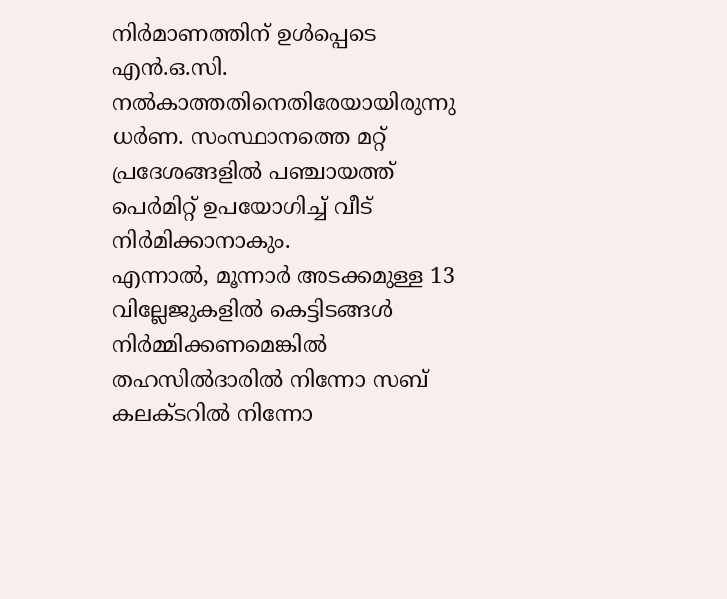നിർമാണത്തിന് ഉൾപ്പെടെ എൻ.ഒ.സി. നൽകാത്തതിനെതിരേയായിരുന്നു ധർണ. സംസ്ഥാനത്തെ മറ്റ് പ്രദേശങ്ങളിൽ പഞ്ചായത്ത് പെർമിറ്റ് ഉപയോഗിച്ച് വീട് നിർമിക്കാനാകും.
എന്നാൽ, മൂന്നാർ അടക്കമുള്ള 13 വില്ലേജുകളിൽ കെട്ടിടങ്ങൾ നിർമ്മിക്കണമെങ്കിൽ തഹസിൽദാരിൽ നിന്നോ സബ് കലക്ടറിൽ നിന്നോ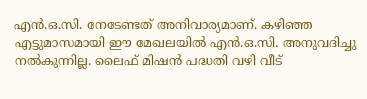എൻ.ഒ.സി. നേടേണ്ടത് അനിവാര്യമാണ്. കഴിഞ്ഞ എട്ടുമാസമായി ഈ മേഖലയിൽ എൻ.ഒ.സി. അനുവദിച്ചു നൽകുന്നില്ല. ലൈഫ് മിഷൻ പദ്ധതി വഴി വീട്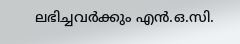ലഭിച്ചവർക്കും എൻ.ഒ.സി.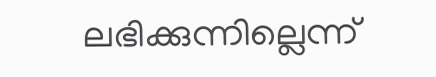ലഭിക്കുന്നില്ലെന്ന്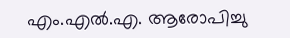എം.എൽ.എ. ആരോപിച്ചു